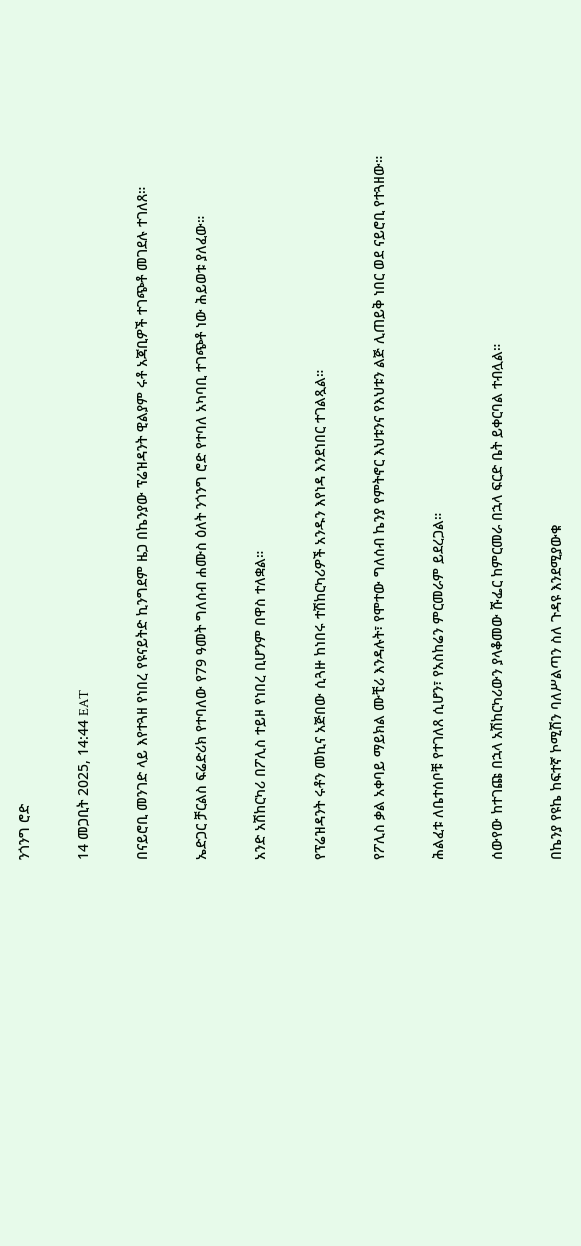ንጎንግ ሮድ

14 መጋቢት 2025, 14:44 EAT

በናይሮቢ መንገድ ላይ እየተጓዘ የነበረ የዩናይትድ ኪንግደም ዜጋ በኬንያው ፕሬዝዳንት ዊልያም ሩቶ አጃቢዎች ተገጭቶ መገደሉ ተገለጸ።

ኤድጋር ቻርልስ ፍሬድሪክ የተባለው የ79 ዓመት ግለሰብ ሐሙስ ዕለት ንጎንግ ሮድ የተባለ አካባቢ ተገጭቶ ነው ሕይወቱ ያለፈው።

አንድ አሽከርካሪ በፖሊስ ተይዞ የነበረ ቢሆንም በዋስ ተለቋል።

የፕሬዝዳንት ሩቶን መኪና አጅበው ሲጓዙ ከነበሩ ተሽከርካሪዎች አንዱን እየነዳ እንደነበር ተገልጿል።

የፖሊስ ቃል አቀባይ ማይክል ሙቺሪ እንዳሉት፣ የሞተው ግለሰብ ኬንያ የምትኖር እህቱንና የእህቱን ልጅ ሊጠይቅ ነበር ወደ ናይሮቢ የተጓዘው።

ሕልፈቱ ለቤተሰቦቹ የተገለጸ ሲሆን፣ የአስከሬን ምርመራም ይደረጋል።

ሰውየው ከተገጩ በኋላ አሽከርካሪውን ያላቆመው ሹፌር ከምርመራ በኋላ ፍርድ ቤት ይቀርባል ተብሏል።

በኬንያ የዩኬ ከፍተኛ ኮሚሽን ባለሥልጣን ስለ ጉዳዩ እንደሚያውቁ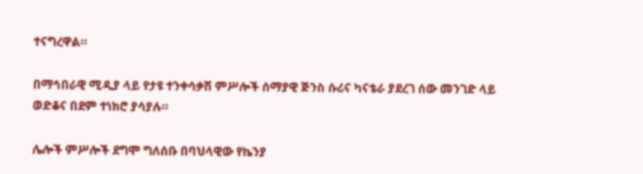ተናግረዋል።

በማኅበራዊ ሚዲያ ላይ የታዩ ተንቀሳቃሽ ምሥሎች ሰማያዊ ጅንስ ሱሪና ካናቴራ ያደረገ ሰው መንገድ ላይ ወድቆና በደም ተነክሮ ያሳያሉ።

ሌሎች ምሥሎች ደግሞ ግለሰቡ በባህላዊው የኬንያ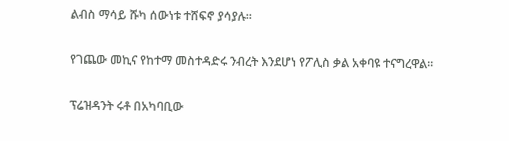ልብስ ማሳይ ሹካ ሰውነቱ ተሸፍኖ ያሳያሉ።

የገጨው መኪና የከተማ መስተዳድሩ ንብረት እንደሆነ የፖሊስ ቃል አቀባዩ ተናግረዋል።

ፕሬዝዳንት ሩቶ በአካባቢው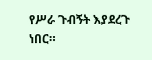የሥራ ጉብኝት እያደረጉ ነበር።